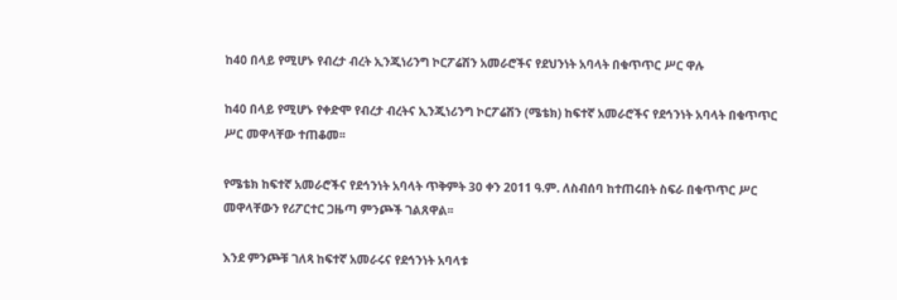ከ40 በላይ የሚሆኑ የብረታ ብረት ኢንጂነሪንግ ኮርፖሬሽን አመራሮችና የደህንነት አባላት በቁጥጥር ሥር ዋሉ

ከ40 በላይ የሚሆኑ የቀድሞ የብረታ ብረትና ኢንጂነሪንግ ኮርፖሬሽን (ሜቴክ) ከፍተኛ አመራሮችና የደኅንነት አባላት በቁጥጥር ሥር መዋላቸው ተጠቆመ፡፡

የሜቴክ ከፍተኛ አመራሮችና የደኅንነት አባላት ጥቅምት 30 ቀን 2011 ዓ.ም. ለስብሰባ ከተጠሩበት ስፍራ በቁጥጥር ሥር መዋላቸውን የሪፖርተር ጋዜጣ ምንጮች ገልጸዋል፡፡

እንደ ምንጮቹ ገለጻ ከፍተኛ አመራሩና የደኅንነት አባላቱ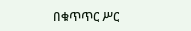በቁጥጥር ሥር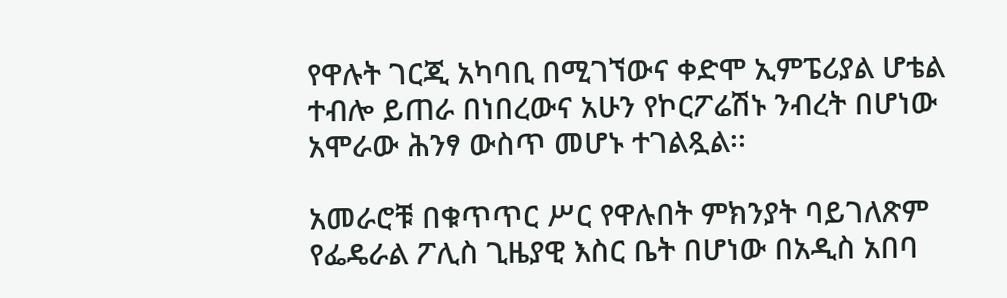የዋሉት ገርጂ አካባቢ በሚገኘውና ቀድሞ ኢምፔሪያል ሆቴል ተብሎ ይጠራ በነበረውና አሁን የኮርፖሬሽኑ ንብረት በሆነው አሞራው ሕንፃ ውስጥ መሆኑ ተገልጿል፡፡

አመራሮቹ በቁጥጥር ሥር የዋሉበት ምክንያት ባይገለጽም የፌዴራል ፖሊስ ጊዜያዊ እስር ቤት በሆነው በአዲስ አበባ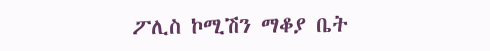ፖሊስ ኮሚሽን ማቆያ ቤት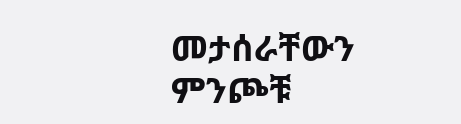መታሰራቸውን ምንጮቹ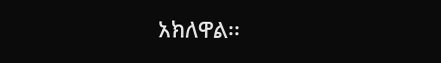አክለዋል፡፡